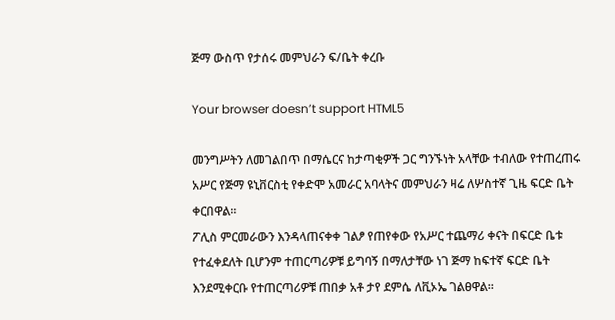ጅማ ውስጥ የታሰሩ መምህራን ፍ/ቤት ቀረቡ

Your browser doesn’t support HTML5

መንግሥትን ለመገልበጥ በማሴርና ከታጣቂዎች ጋር ግንኙነት አላቸው ተብለው የተጠረጠሩ አሥር የጅማ ዩኒቨርስቲ የቀድሞ አመራር አባላትና መምህራን ዛሬ ለሦስተኛ ጊዜ ፍርድ ቤት ቀርበዋል።
ፖሊስ ምርመራውን እንዳላጠናቀቀ ገልፆ የጠየቀው የአሥር ተጨማሪ ቀናት በፍርድ ቤቱ የተፈቀደለት ቢሆንም ተጠርጣሪዎቹ ይግባኝ በማለታቸው ነገ ጅማ ከፍተኛ ፍርድ ቤት እንደሚቀርቡ የተጠርጣሪዎቹ ጠበቃ አቶ ታየ ደምሴ ለቪኦኤ ገልፀዋል።